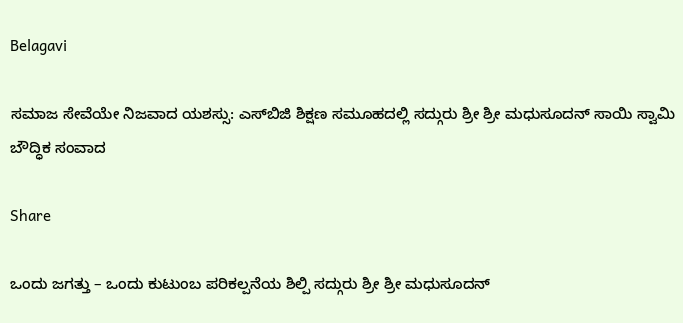Belagavi

ಸಮಾಜ ಸೇವೆಯೇ ನಿಜವಾದ ಯಶಸ್ಸು: ಎಸ್‌ಬಿಜಿ ಶಿಕ್ಷಣ ಸಮೂಹದಲ್ಲಿ ಸದ್ಗುರು ಶ್ರೀ ಶ್ರೀ ಮಧುಸೂದನ್ ಸಾಯಿ ಸ್ವಾಮಿ ಬೌದ್ಧಿಕ ಸಂವಾದ

Share

ಒಂದು ಜಗತ್ತು – ಒಂದು ಕುಟುಂಬ ಪರಿಕಲ್ಪನೆಯ ಶಿಲ್ಪಿ ಸದ್ಗುರು ಶ್ರೀ ಶ್ರೀ ಮಧುಸೂದನ್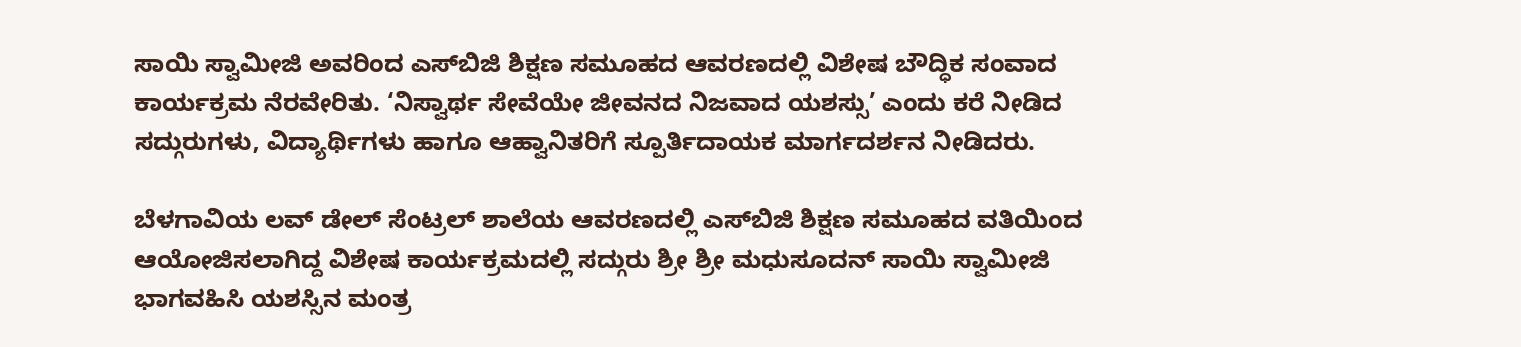ಸಾಯಿ ಸ್ವಾಮೀಜಿ ಅವರಿಂದ ಎಸ್‌ಬಿಜಿ ಶಿಕ್ಷಣ ಸಮೂಹದ ಆವರಣದಲ್ಲಿ ವಿಶೇಷ ಬೌದ್ಧಿಕ ಸಂವಾದ ಕಾರ್ಯಕ್ರಮ ನೆರವೇರಿತು. ‘ನಿಸ್ವಾರ್ಥ ಸೇವೆಯೇ ಜೀವನದ ನಿಜವಾದ ಯಶಸ್ಸು’ ಎಂದು ಕರೆ ನೀಡಿದ ಸದ್ಗುರುಗಳು, ವಿದ್ಯಾರ್ಥಿಗಳು ಹಾಗೂ ಆಹ್ವಾನಿತರಿಗೆ ಸ್ಪೂರ್ತಿದಾಯಕ ಮಾರ್ಗದರ್ಶನ ನೀಡಿದರು.

ಬೆಳಗಾವಿಯ ಲವ್ ಡೇಲ್ ಸೆಂಟ್ರಲ್ ಶಾಲೆಯ ಆವರಣದಲ್ಲಿ ಎಸ್‌ಬಿಜಿ ಶಿಕ್ಷಣ ಸಮೂಹದ ವತಿಯಿಂದ ಆಯೋಜಿಸಲಾಗಿದ್ದ ವಿಶೇಷ ಕಾರ್ಯಕ್ರಮದಲ್ಲಿ ಸದ್ಗುರು ಶ್ರೀ ಶ್ರೀ ಮಧುಸೂದನ್ ಸಾಯಿ ಸ್ವಾಮೀಜಿ ಭಾಗವಹಿಸಿ ಯಶಸ್ಸಿನ ಮಂತ್ರ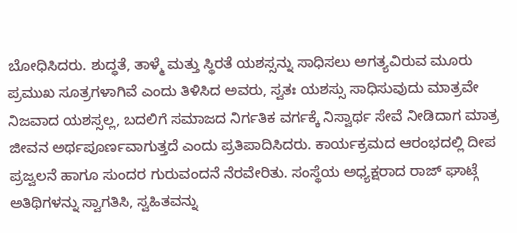ಬೋಧಿಸಿದರು. ಶುದ್ಧತೆ, ತಾಳ್ಮೆ ಮತ್ತು ಸ್ಥಿರತೆ ಯಶಸ್ಸನ್ನು ಸಾಧಿಸಲು ಅಗತ್ಯವಿರುವ ಮೂರು ಪ್ರಮುಖ ಸೂತ್ರಗಳಾಗಿವೆ ಎಂದು ತಿಳಿಸಿದ ಅವರು, ಸ್ವತಃ ಯಶಸ್ಸು ಸಾಧಿಸುವುದು ಮಾತ್ರವೇ ನಿಜವಾದ ಯಶಸ್ಸಲ್ಲ, ಬದಲಿಗೆ ಸಮಾಜದ ನಿರ್ಗತಿಕ ವರ್ಗಕ್ಕೆ ನಿಸ್ವಾರ್ಥ ಸೇವೆ ನೀಡಿದಾಗ ಮಾತ್ರ ಜೀವನ ಅರ್ಥಪೂರ್ಣವಾಗುತ್ತದೆ ಎಂದು ಪ್ರತಿಪಾದಿಸಿದರು. ಕಾರ್ಯಕ್ರಮದ ಆರಂಭದಲ್ಲಿ ದೀಪ ಪ್ರಜ್ವಲನೆ ಹಾಗೂ ಸುಂದರ ಗುರುವಂದನೆ ನೆರವೇರಿತು. ಸಂಸ್ಥೆಯ ಅಧ್ಯಕ್ಷರಾದ ರಾಜ್ ಘಾಟ್ಗೆ ಅತಿಥಿಗಳನ್ನು ಸ್ವಾಗತಿಸಿ, ಸ್ವಹಿತವನ್ನು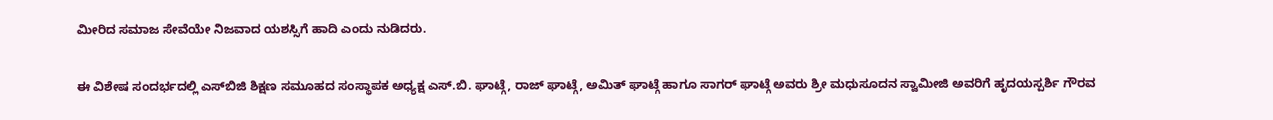ಮೀರಿದ ಸಮಾಜ ಸೇವೆಯೇ ನಿಜವಾದ ಯಶಸ್ಸಿಗೆ ಹಾದಿ ಎಂದು ನುಡಿದರು.

ಈ ವಿಶೇಷ ಸಂದರ್ಭದಲ್ಲಿ ಎಸ್‌ಬಿಜಿ ಶಿಕ್ಷಣ ಸಮೂಹದ ಸಂಸ್ಥಾಪಕ ಅಧ್ಯಕ್ಷ ಎಸ್.ಬಿ. ಘಾಟ್ಗೆ, ರಾಜ್ ಘಾಟ್ಗೆ, ಅಮಿತ್ ಘಾಟ್ಗೆ ಹಾಗೂ ಸಾಗರ್ ಘಾಟ್ಗೆ ಅವರು ಶ್ರೀ ಮಧುಸೂದನ ಸ್ವಾಮೀಜಿ ಅವರಿಗೆ ಹೃದಯಸ್ಪರ್ಶಿ ಗೌರವ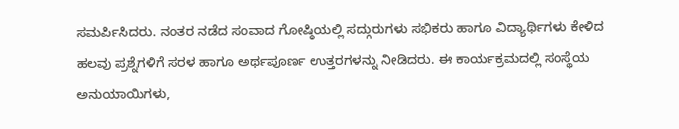ಸಮರ್ಪಿಸಿದರು. ನಂತರ ನಡೆದ ಸಂವಾದ ಗೋಷ್ಠಿಯಲ್ಲಿ ಸದ್ಗುರುಗಳು ಸಭಿಕರು ಹಾಗೂ ವಿದ್ಯಾರ್ಥಿಗಳು ಕೇಳಿದ ಹಲವು ಪ್ರಶ್ನೆಗಳಿಗೆ ಸರಳ ಹಾಗೂ ಅರ್ಥಪೂರ್ಣ ಉತ್ತರಗಳನ್ನು ನೀಡಿದರು. ಈ ಕಾರ್ಯಕ್ರಮದಲ್ಲಿ ಸಂಸ್ಥೆಯ ಅನುಯಾಯಿಗಳು,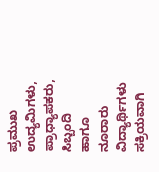ಪ್ರಮುಖ ಉದ್ಯಮಿಗಳು, ಪ್ರಾಧ್ಯಾಪಕರು, ಸಿಬ್ಬಂದಿ ಹಾಗೂ ನೂರಾರು ವಿದ್ಯಾರ್ಥಿಗಳು ಸಕ್ರಿಯವಾಗಿ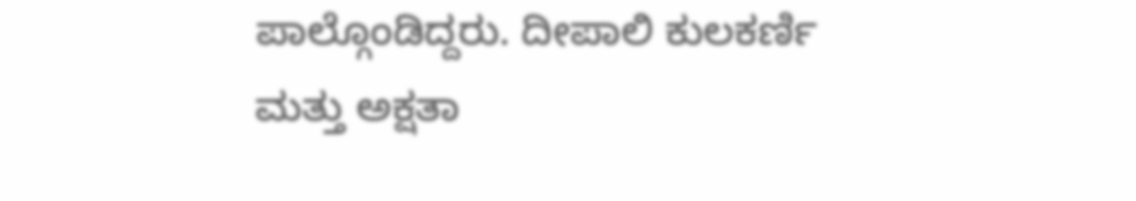ಪಾಲ್ಗೊಂಡಿದ್ದರು. ದೀಪಾಲಿ ಕುಲಕರ್ಣಿ ಮತ್ತು ಅಕ್ಷತಾ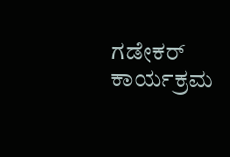ಗಡೇಕರ್ ಕಾರ್ಯಕ್ರಮ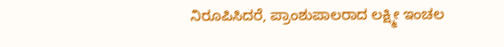ನಿರೂಪಿಸಿದರೆ, ಪ್ರಾಂಶುಪಾಲರಾದ ಲಕ್ಷ್ಮೀ ಇಂಚಲ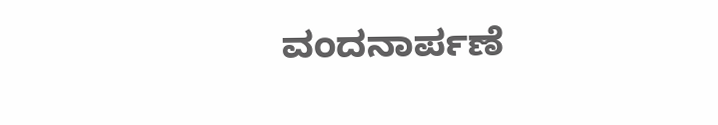ವಂದನಾರ್ಪಣೆ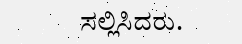ಸಲ್ಲಿಸಿದರು.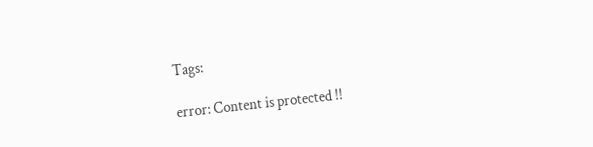Tags:

error: Content is protected !!